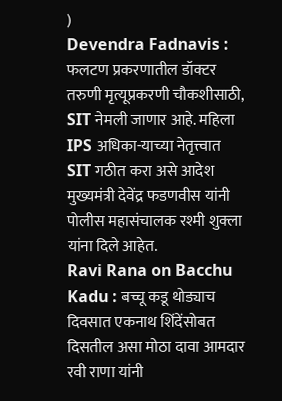)
Devendra Fadnavis : फलटण प्रकरणातील डॉक्टर तरुणी मृत्यूप्रकरणी चौकशीसाठी, SIT नेमली जाणार आहे. महिला IPS अधिका-याच्या नेतृत्त्वात SIT गठीत करा असे आदेश मुख्यमंत्री देवेंद्र फडणवीस यांनी पोलीस महासंचालक रश्मी शुक्ला यांना दिले आहेत.
Ravi Rana on Bacchu Kadu : बच्चू कडू थोड्याच दिवसात एकनाथ शिंदेंसोबत दिसतील असा मोठा दावा आमदार रवी राणा यांनी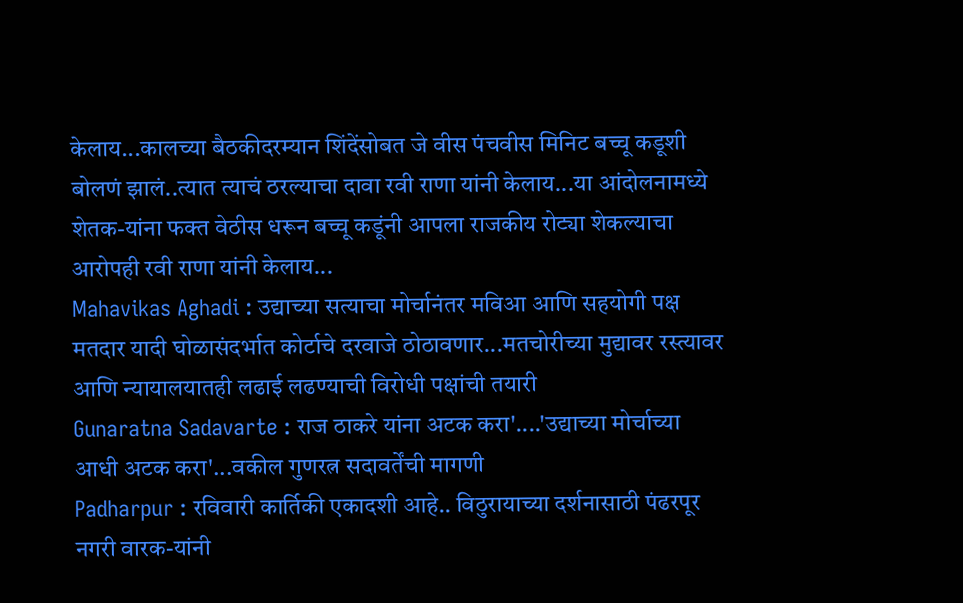केलाय...कालच्या बैठकीदरम्यान शिंदेंसोबत जे वीस पंचवीस मिनिट बच्चू कडूशी बोलणं झालं..त्यात त्याचं ठरल्याचा दावा रवी राणा यांनी केलाय...या आंदोलनामध्ये शेतक-यांना फक्त वेठीस धरून बच्चू कडूंनी आपला राजकीय रोट्या शेकल्याचा आरोपही रवी राणा यांनी केलाय...
Mahavikas Aghadi : उद्याच्या सत्याचा मोर्चानंतर मविआ आणि सहयोगी पक्ष मतदार यादी घोळासंदर्भात कोर्टाचे दरवाजे ठोठावणार...मतचोरीच्या मुद्यावर रस्त्यावर आणि न्यायालयातही लढाई लढण्याची विरोधी पक्षांची तयारी
Gunaratna Sadavarte : राज ठाकरे यांना अटक करा'....'उद्याच्या मोर्चाच्या आधी अटक करा'...वकील गुणरत्न सदावर्तेंची मागणी
Padharpur : रविवारी कार्तिकी एकादशी आहे.. विठुरायाच्या दर्शनासाठी पंढरपूर नगरी वारक-यांनी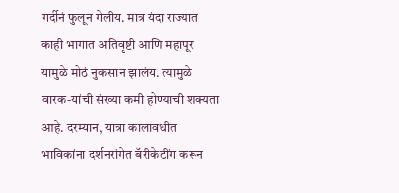गर्दीनं फुलून गेलीय. मात्र यंदा राज्यात काही भागात अतिवृष्टी आणि महापूर यामुळे मोठं नुकसान झालंय. त्यामुळे वारक-यांची संख्या कमी होण्याची शक्यता आहे. दरम्यान, यात्रा कालावधीत भाविकांना दर्शनरांगेत बॅरीकेटींग करून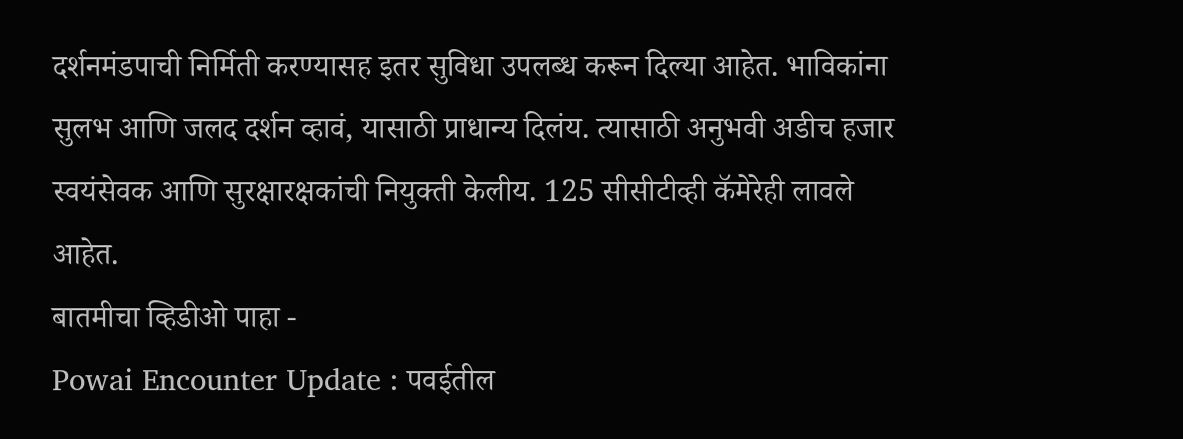दर्शनमंडपाची निर्मिती करण्यासह इतर सुविधा उपलब्ध करून दिल्या आहेत. भाविकांना सुलभ आणि जलद दर्शन व्हावं, यासाठी प्राधान्य दिलंय. त्यासाठी अनुभवी अडीच हजार स्वयंसेवक आणि सुरक्षारक्षकांची नियुक्ती केलीय. 125 सीसीटीव्ही कॅमेरेही लावले आहेत.
बातमीचा व्हिडीओ पाहा -
Powai Encounter Update : पवईतील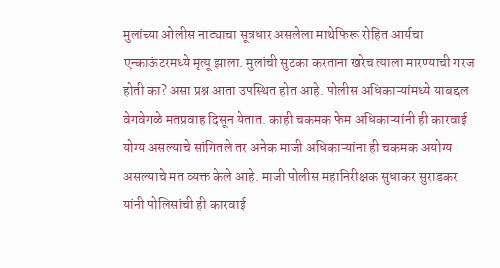मुलांच्या ओलीस नाट्याचा सूत्रधार असलेला माथेफिरू रोहित आर्यचा एन्काऊंटरमध्ये मृत्यू झाला. मुलांची सुटका करताना खरेच त्याला मारण्याची गरज होती का? असा प्रश्न आता उपस्थित होत आहे. पोलीस अधिकाऱ्यांमध्ये याबद्दल वेगवेगळे मतप्रवाह दिसून येतात. काही चकमक फेम अधिकाऱ्यांनी ही कारवाई योग्य असल्याचे सांगितले तर अनेक माजी अधिकाऱ्यांना ही चकमक अयोग्य असल्याचे मत व्यक्त केले आहे. माजी पोलीस महानिरीक्षक सुधाकर सुराडकर यांनी पोलिसांची ही कारवाई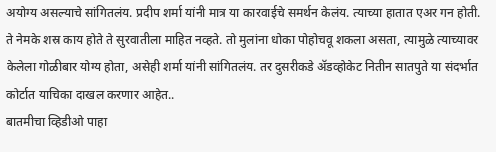अयोग्य असल्याचे सांगितलंय. प्रदीप शर्मा यांनी मात्र या कारवाईचे समर्थन केलंय. त्याच्या हातात एअर गन होती. ते नेमके शस्र काय होते ते सुरवातीला माहित नव्हते. तो मुलांना धोका पोहोचवू शकला असता, त्यामुळे त्याच्यावर केलेला गोळीबार योग्य होता, असेही शर्मा यांनी सांगितलंय. तर दुसरीकडे ॲडव्होकेट नितीन सातपुते या संदर्भात कोर्टात याचिका दाखल करणार आहेत..
बातमीचा व्हिडीओ पाहा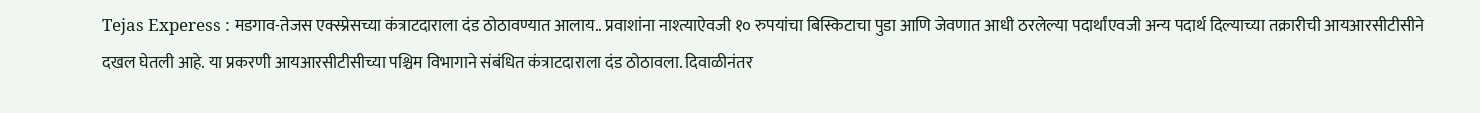Tejas Experess : मडगाव-तेजस एक्स्प्रेसच्या कंत्राटदाराला दंड ठोठावण्यात आलाय.. प्रवाशांना नाश्त्याऐवजी १० रुपयांचा बिस्किटाचा पुडा आणि जेवणात आधी ठरलेल्या पदार्थांएवजी अन्य पदार्थ दिल्याच्या तक्रारीची आयआरसीटीसीने दखल घेतली आहे. या प्रकरणी आयआरसीटीसीच्या पश्चिम विभागाने संबंधित कंत्राटदाराला दंड ठोठावला. दिवाळीनंतर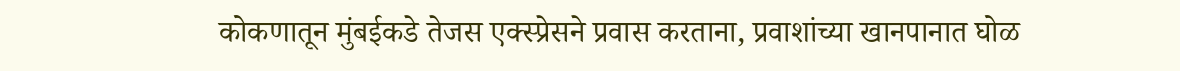कोकणातून मुंबईकडे तेजस एक्स्प्रेसने प्रवास करताना, प्रवाशांच्या खानपानात घोळ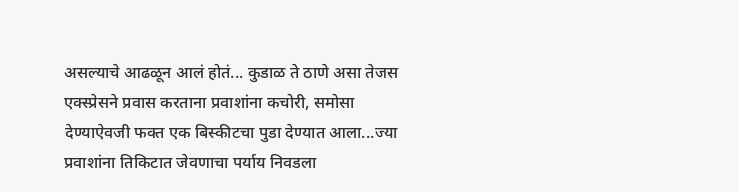असल्याचे आढळून आलं होतं... कुडाळ ते ठाणे असा तेजस एक्स्प्रेसने प्रवास करताना प्रवाशांना कचोरी, समोसा देण्याऐवजी फक्त एक बिस्कीटचा पुडा देण्यात आला...ज्या प्रवाशांना तिकिटात जेवणाचा पर्याय निवडला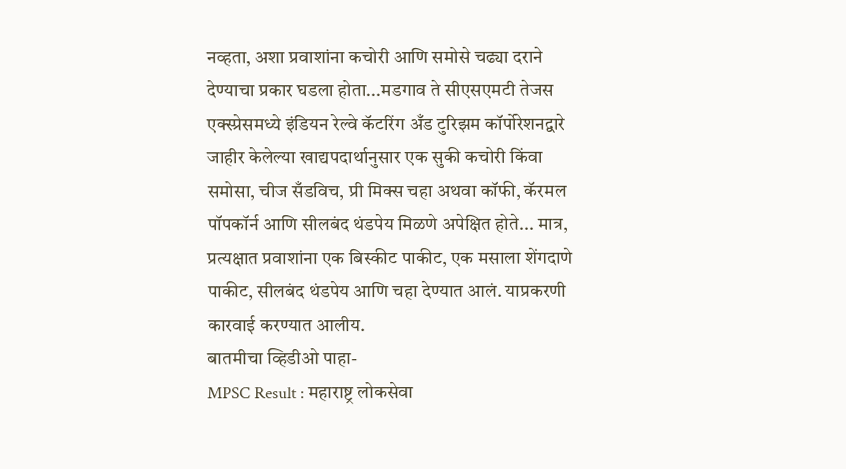नव्हता, अशा प्रवाशांना कचोरी आणि समोसे चढ्या दराने देण्याचा प्रकार घडला होता...मडगाव ते सीएसएमटी तेजस एक्स्प्रेसमध्ये इंडियन रेल्वे कॅटरिंग अँड टुरिझम कॉर्पोरेशनद्वारे जाहीर केलेल्या खाद्यपदार्थानुसार एक सुकी कचोरी किंवा समोसा, चीज सँडविच, प्री मिक्स चहा अथवा कॉफी, कॅरमल पॉपकॉर्न आणि सीलबंद थंडपेय मिळणे अपेक्षित होते... मात्र, प्रत्यक्षात प्रवाशांना एक बिस्कीट पाकीट, एक मसाला शेंगदाणे पाकीट, सीलबंद थंडपेय आणि चहा देण्यात आलं. याप्रकरणी कारवाई करण्यात आलीय.
बातमीचा व्हिडीओ पाहा-
MPSC Result : महाराष्ट्र लोकसेवा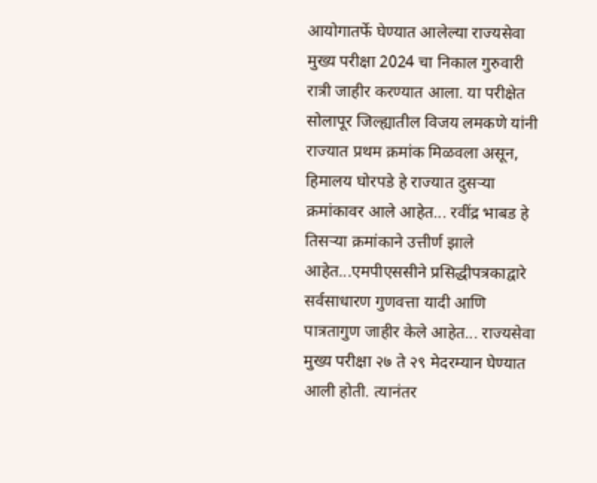आयोगातर्फे घेण्यात आलेल्या राज्यसेवा मुख्य परीक्षा 2024 चा निकाल गुरुवारी रात्री जाहीर करण्यात आला. या परीक्षेत सोलापूर जिल्ह्यातील विजय लमकणे यांनी राज्यात प्रथम क्रमांक मिळवला असून, हिमालय घोरपडे हे राज्यात दुसऱ्या क्रमांकावर आले आहेत... रवींद्र भाबड हे तिसऱ्या क्रमांकाने उत्तीर्ण झाले आहेत...एमपीएससीने प्रसिद्धीपत्रकाद्वारे सर्वसाधारण गुणवत्ता यादी आणि पात्रतागुण जाहीर केले आहेत... राज्यसेवा मुख्य परीक्षा २७ ते २९ मेदरम्यान घेण्यात आली होती. त्यानंतर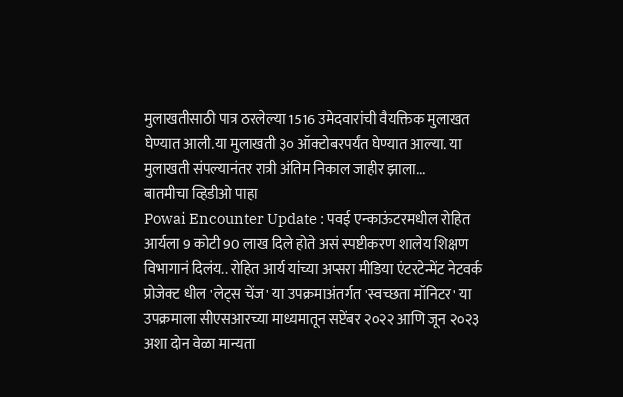मुलाखतीसाठी पात्र ठरलेल्या 1516 उमेदवारांची वैयक्तिक मुलाखत घेण्यात आली.या मुलाखती ३० ऑक्टोबरपर्यंत घेण्यात आल्या. या मुलाखती संपल्यानंतर रात्री अंतिम निकाल जाहीर झाला...
बातमीचा व्हिडीओ पाहा
Powai Encounter Update : पवई एन्काऊंटरमधील रोहित आर्यला 9 कोटी 90 लाख दिले होते असं स्पष्टीकरण शालेय शिक्षण विभागानं दिलंय.. रोहित आर्य यांच्या अप्सरा मीडिया एंटरटेन्मेंट नेटवर्क प्रोजेक्ट धील 'लेट्स चेंज' या उपक्रमाअंतर्गत 'स्वच्छता मॉनिटर' या उपक्रमाला सीएसआरच्या माध्यमातून सप्टेंबर २०२२ आणि जून २०२३ अशा दोन वेळा मान्यता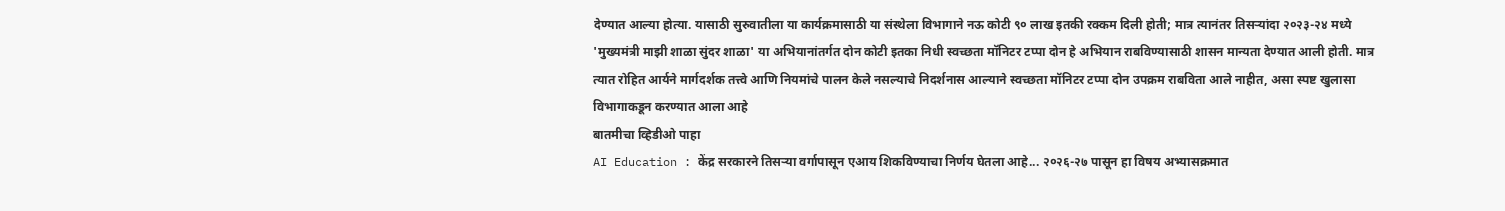देण्यात आल्या होत्या. यासाठी सुरुवातीला या कार्यक्रमासाठी या संस्थेला विभागाने नऊ कोटी ९० लाख इतकी रक्कम दिली होती; मात्र त्यानंतर तिसऱ्यांदा २०२३-२४ मध्ये 'मुख्यमंत्री माझी शाळा सुंदर शाळा' या अभियानांतर्गत दोन कोटी इतका निधी स्वच्छता मॉनिटर टप्पा दोन हे अभियान राबविण्यासाठी शासन मान्यता देण्यात आली होती. मात्र त्यात रोहित आर्यने मार्गदर्शक तत्त्वे आणि नियमांचे पालन केले नसल्याचे निदर्शनास आल्याने स्वच्छता मॉनिटर टप्पा दोन उपक्रम राबविता आले नाहीत, असा स्पष्ट खुलासा विभागाकडून करण्यात आला आहे
बातमीचा व्हिडीओ पाहा
AI Education : केंद्र सरकारने तिसऱ्या वर्गापासून एआय शिकविण्याचा निर्णय घेतला आहे... २०२६-२७ पासून हा विषय अभ्यासक्रमात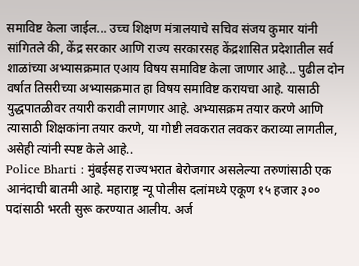समाविष्ट केला जाईल... उच्च शिक्षण मंत्रालयाचे सचिव संजय कुमार यांनी सांगितले की, केंद्र सरकार आणि राज्य सरकारसह केंद्रशासित प्रदेशातील सर्व शाळांच्या अभ्यासक्रमात एआय विषय समाविष्ट केला जाणार आहे... पुढील दोन वर्षात तिसरीच्या अभ्यासक्रमात हा विषय समाविष्ट करायचा आहे. यासाठी युद्धपातळीवर तयारी करावी लागणार आहे. अभ्यासक्रम तयार करणे आणि त्यासाठी शिक्षकांना तयार करणे, या गोष्टी लवकरात लवकर कराव्या लागतील, असेही त्यांनी स्पष्ट केले आहे..
Police Bharti : मुंबईसह राज्यभरात बेरोजगार असलेल्या तरुणांसाठी एक आनंदाची बातमी आहे. महाराष्ट्र न्यू पोलीस दलांमध्ये एकूण १५ हजार ३०० पदांसाठी भरती सुरू करण्यात आलीय. अर्ज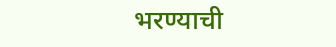भरण्याची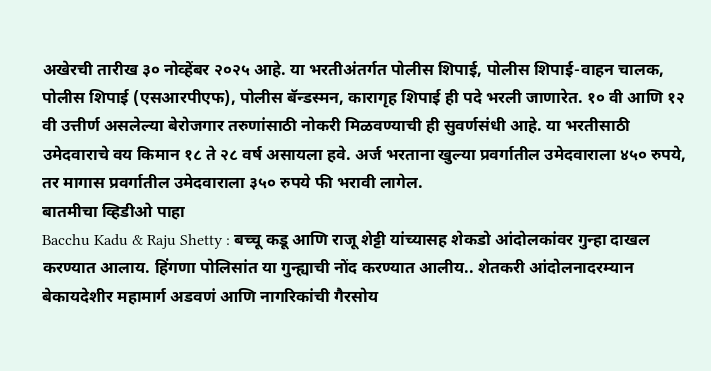अखेरची तारीख ३० नोव्हेंबर २०२५ आहे. या भरतीअंतर्गत पोलीस शिपाई, पोलीस शिपाई-वाहन चालक, पोलीस शिपाई (एसआरपीएफ), पोलीस बॅन्डस्मन, कारागृह शिपाई ही पदे भरली जाणारेत. १० वी आणि १२ वी उत्तीर्ण असलेल्या बेरोजगार तरुणांसाठी नोकरी मिळवण्याची ही सुवर्णसंधी आहे. या भरतीसाठी उमेदवाराचे वय किमान १८ ते २८ वर्ष असायला हवे. अर्ज भरताना खुल्या प्रवर्गातील उमेदवाराला ४५० रुपये, तर मागास प्रवर्गातील उमेदवाराला ३५० रुपये फी भरावी लागेल.
बातमीचा व्हिडीओ पाहा
Bacchu Kadu & Raju Shetty : बच्चू कडू आणि राजू शेट्टी यांच्यासह शेकडो आंदोलकांवर गुन्हा दाखल करण्यात आलाय. हिंगणा पोलिसांत या गुन्ह्याची नोंद करण्यात आलीय.. शेतकरी आंदोलनादरम्यान बेकायदेशीर महामार्ग अडवणं आणि नागरिकांची गैरसोय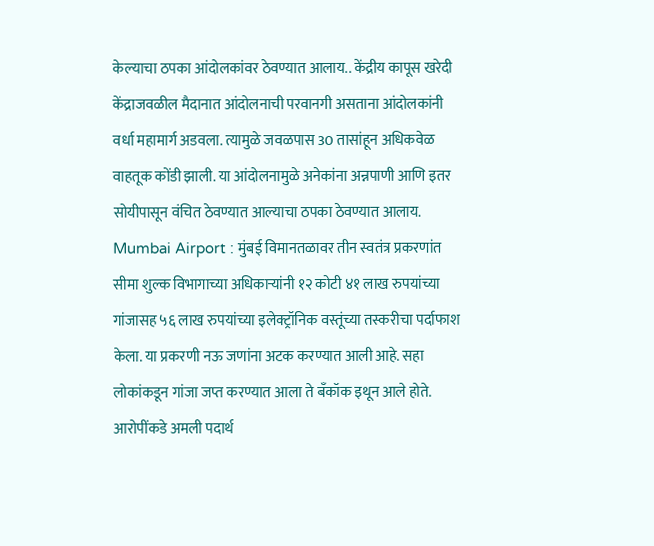केल्याचा ठपका आंदोलकांवर ठेवण्यात आलाय.. केंद्रीय कापूस खरेदी केंद्राजवळील मैदानात आंदोलनाची परवानगी असताना आंदोलकांनी वर्धा महामार्ग अडवला. त्यामुळे जवळपास 30 तासांहून अधिकवेळ वाहतूक कोंडी झाली. या आंदोलनामुळे अनेकांना अन्नपाणी आणि इतर सोयीपासून वंचित ठेवण्यात आल्याचा ठपका ठेवण्यात आलाय.
Mumbai Airport : मुंबई विमानतळावर तीन स्वतंत्र प्रकरणांत सीमा शुल्क विभागाच्या अधिकाऱ्यांनी १२ कोटी ४१ लाख रुपयांच्या गांजासह ५६ लाख रुपयांच्या इलेक्ट्रॉनिक वस्तूंच्या तस्करीचा पर्दाफाश केला. या प्रकरणी नऊ जणांना अटक करण्यात आली आहे. सहा लोकांकडून गांजा जप्त करण्यात आला ते बँकॉक इथून आले होते. आरोपींकडे अमली पदार्थ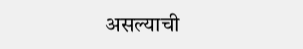असल्याची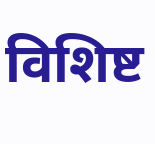विशिष्ट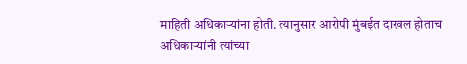माहिती अधिकाऱ्यांना होती. त्यानुसार आरोपी मुंबईत दाखल होताच अधिकाऱ्यांनी त्यांच्या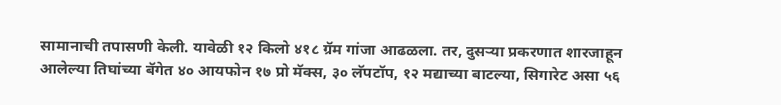सामानाची तपासणी केली. यावेळी १२ किलो ४१८ ग्रॅम गांजा आढळला. तर, दुसऱ्या प्रकरणात शारजाहून आलेल्या तिघांच्या बॅगेत ४० आयफोन १७ प्रो मॅक्स, ३० लॅपटॉप, १२ मद्याच्या बाटल्या, सिगारेट असा ५६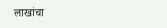लाखांचा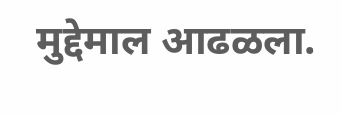मुद्देमाल आढळला.